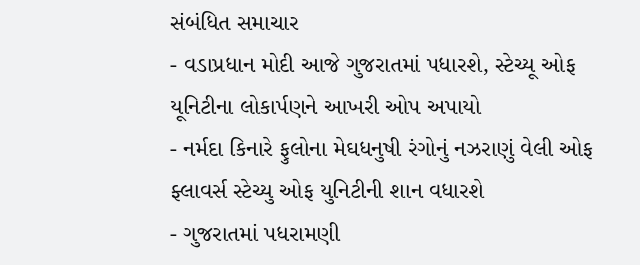સંબંધિત સમાચાર
- વડાપ્રધાન મોદી આજે ગુજરાતમાં પધારશે, સ્ટેચ્યૂ ઓફ યૂનિટીના લોકાર્પણને આખરી ઓપ અપાયો
- નર્મદા કિનારે ફુલોના મેઘધનુષી રંગોનું નઝરાણું વેલી ઓફ ફ્લાવર્સ સ્ટેચ્યુ ઓફ યુનિટીની શાન વધારશે
- ગુજરાતમાં પધરામણી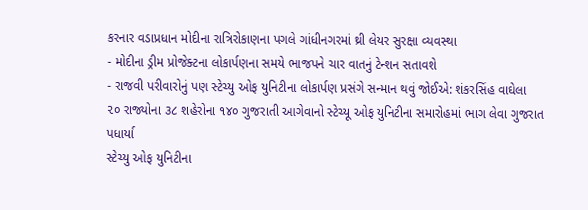કરનાર વડાપ્રધાન મોદીના રાત્રિરોકાણના પગલે ગાંધીનગરમાં થ્રી લેયર સુરક્ષા વ્યવસ્થા
- મોદીના ડ્રીમ પ્રોજેક્ટના લોકાર્પણના સમયે ભાજપને ચાર વાતનું ટેન્શન સતાવશે
- રાજવી પરીવારોનું પણ સ્ટેચ્યુ ઓફ યુનિટીના લોકાર્પણ પ્રસંગે સન્માન થવું જોઈએ: શંકરસિંહ વાઘેલા
૨૦ રાજ્યોના ૩૮ શહેરોના ૧૪૦ ગુજરાતી આગેવાનો સ્ટેચ્યૂ ઓફ યુનિટીના સમારોહમાં ભાગ લેવા ગુજરાત પધાર્યા
સ્ટેચ્યુ ઓફ યુનિટીના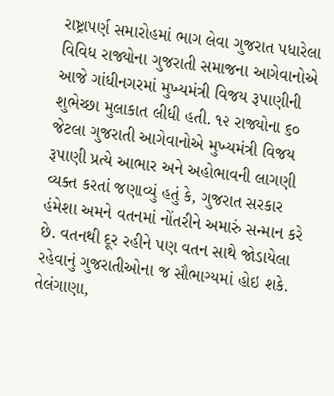રાષ્ટ્રાપર્ણ સમારોહમાં ભાગ લેવા ગુજરાત પધારેલા વિવિધ રાજ્યોના ગુજરાતી સમાજના આગેવાનોએ આજે ગાંધીનગરમાં મુખ્યમંત્રી વિજય રૂપાણીની શુભેચ્છા મુલાકાત લીધી હતી. ૧૨ રાજ્યોના ૬૦ જેટલા ગુજરાતી આગેવાનોએ મુખ્યમંત્રી વિજય રૂપાણી પ્રત્યે આભાર અને અહોભાવની લાગણી વ્યક્ત કરતાં જણાવ્યું હતું કે, ગુજરાત સરકાર હંમેશા અમને વતનમાં નોંતરીને અમારું સન્માન કરે છે. વતનથી દૂર રહીને પણ વતન સાથે જોડાયેલા રહેવાનું ગુજરાતીઓના જ સૌભાગ્યમાં હોઇ શકે.
તેલંગાણા,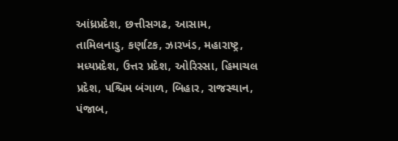આંધ્રપ્રદેશ, છત્તીસગઢ, આસામ, તામિલનાડુ, કર્ણાટક, ઝારખંડ, મહારાષ્ટ્ર, મધ્યપ્રદેશ, ઉત્તર પ્રદેશ, ઓરિસ્સા, હિમાચલ પ્રદેશ, પશ્ચિમ બંગાળ, બિહાર, રાજસ્થાન, પંજાબ,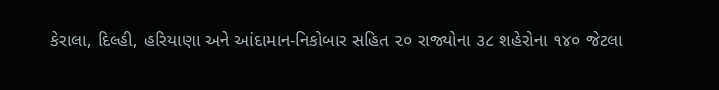કેરાલા, દિલ્હી, હરિયાણા અને આંદામાન-નિકોબાર સહિત ૨૦ રાજ્યોના ૩૮ શહેરોના ૧૪૦ જેટલા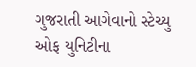ગુજરાતી આગેવાનો સ્ટેચ્યુ ઓફ યુનિટીના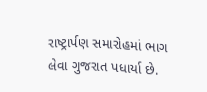રાષ્ટ્રાર્પણ સમારોહમાં ભાગ લેવા ગુજરાત પધાર્યા છે.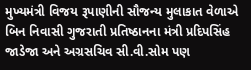મુખ્યમંત્રી વિજય રૂપાણીની સૌજન્ય મુલાકાત વેળાએ બિન નિવાસી ગુજરાતી પ્રતિષ્ઠાનના મંત્રી પ્રદિપસિંહ જાડેજા અને અગ્રસચિવ સી.વી.સોમ પણ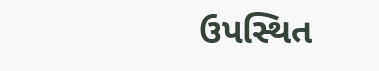ઉપસ્થિત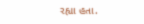રહ્યા હતા.